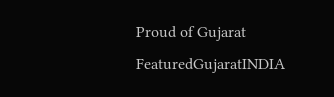Proud of Gujarat
FeaturedGujaratINDIA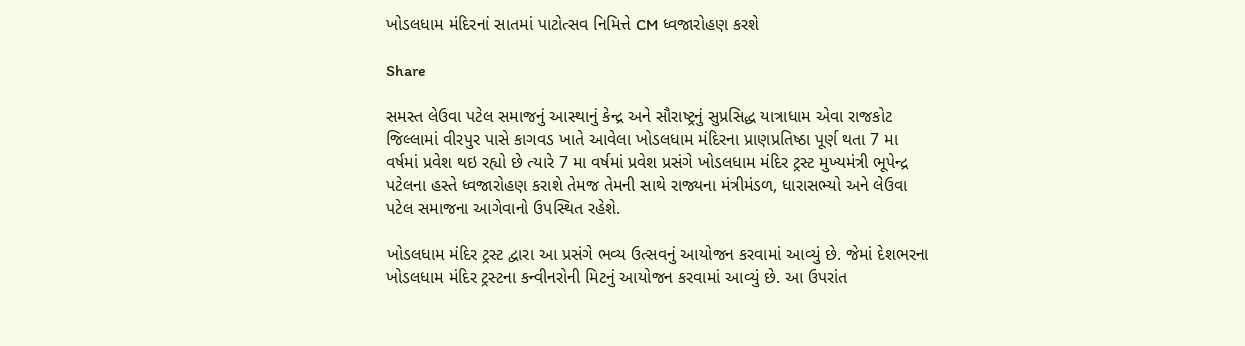ખોડલધામ મંદિરનાં સાતમાં પાટોત્સવ નિમિત્તે CM ધ્વજારોહણ કરશે

Share

સમસ્ત લેઉવા પટેલ સમાજનું આસ્થાનું કેન્દ્ર અને સૌરાષ્ટ્રનું સુપ્રસિદ્ધ યાત્રાધામ એવા રાજકોટ જિલ્લામાં વીરપુર પાસે કાગવડ ખાતે આવેલા ખોડલધામ મંદિરના પ્રાણપ્રતિષ્ઠા પૂર્ણ થતા 7 મા વર્ષમાં પ્રવેશ થઇ રહ્યો છે ત્યારે 7 મા વર્ષમાં પ્રવેશ પ્રસંગે ખોડલધામ મંદિર ટ્રસ્ટ મુખ્યમંત્રી ભૂપેન્દ્ર પટેલના હસ્તે ધ્વજારોહણ કરાશે તેમજ તેમની સાથે રાજ્યના મંત્રીમંડળ, ધારાસભ્યો અને લેઉવા પટેલ સમાજના આગેવાનો ઉપસ્થિત રહેશે.

ખોડલધામ મંદિર ટ્રસ્ટ દ્વારા આ પ્રસંગે ભવ્ય ઉત્સવનું આયોજન કરવામાં આવ્યું છે. જેમાં દેશભરના ખોડલધામ મંદિર ટ્રસ્ટના કન્વીનરોની મિટનું આયોજન કરવામાં આવ્યું છે. આ ઉપરાંત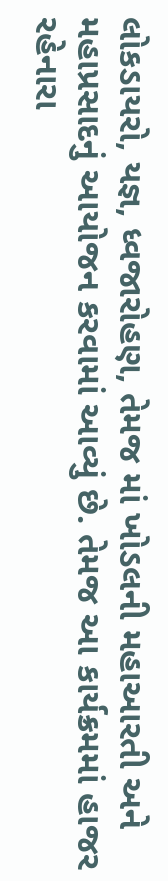લોકડાયરો, યજ્ઞ, ધ્વજારોહણ, તેમજ માં ખોડલની મહાઆરતી અને મહાપ્રસાદનું આયોજન કરવામાં આવ્યું છે. તેમજ આ કાર્યક્રમમાં હાજર રહેનારા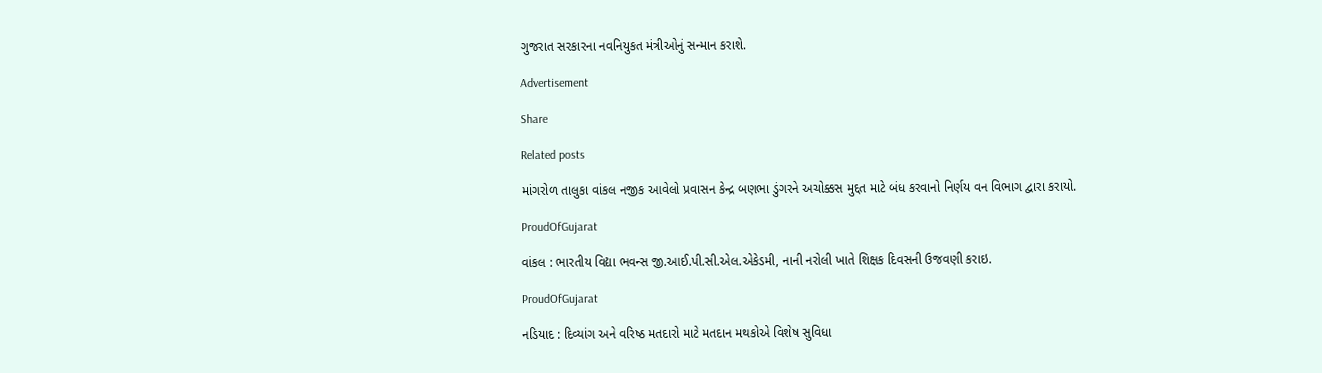ગુજરાત સરકારના નવનિયુકત મંત્રીઓનું સન્માન કરાશે.

Advertisement

Share

Related posts

માંગરોળ તાલુકા વાંકલ નજીક આવેલો પ્રવાસન કેન્દ્ર બણભા ડુંગરને અચોક્કસ મુદ્દત માટે બંધ કરવાનો નિર્ણય વન વિભાગ દ્વારા કરાયો.

ProudOfGujarat

વાંકલ : ભારતીય વિદ્યા ભવન્સ જી.આઈ.પી.સી.એલ.એકેડમી, નાની નરોલી ખાતે શિક્ષક દિવસની ઉજવણી કરાઇ.

ProudOfGujarat

નડિયાદ : દિવ્યાંગ અને વરિષ્ઠ મતદારો માટે મતદાન મથકોએ વિશેષ સુવિધા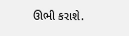ઊભી કરાશે.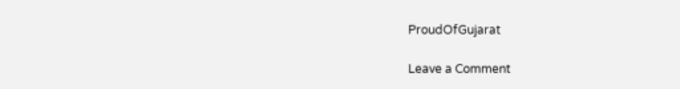ProudOfGujarat

Leave a Comment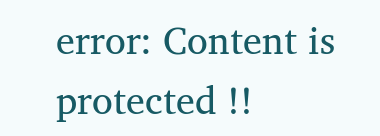error: Content is protected !!